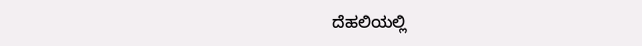ದೆಹಲಿಯಲ್ಲಿ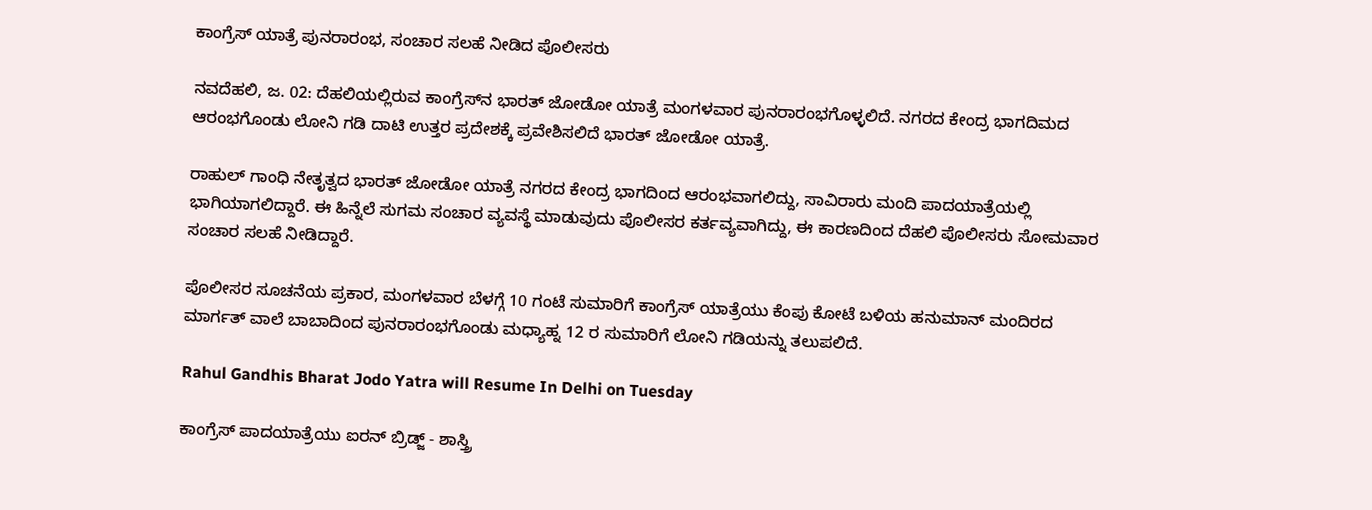ಕಾಂಗ್ರೆಸ್ ಯಾತ್ರೆ ಪುನರಾರಂಭ, ಸಂಚಾರ ಸಲಹೆ ನೀಡಿದ ಪೊಲೀಸರು

ನವದೆಹಲಿ, ಜ. 02: ದೆಹಲಿಯಲ್ಲಿರುವ ಕಾಂಗ್ರೆಸ್‌ನ ಭಾರತ್ ಜೋಡೋ ಯಾತ್ರೆ ಮಂಗಳವಾರ ಪುನರಾರಂಭಗೊಳ್ಳಲಿದೆ. ನಗರದ ಕೇಂದ್ರ ಭಾಗದಿಮದ ಆರಂಭಗೊಂಡು ಲೋನಿ ಗಡಿ ದಾಟಿ ಉತ್ತರ ಪ್ರದೇಶಕ್ಕೆ ಪ್ರವೇಶಿಸಲಿದೆ ಭಾರತ್ ಜೋಡೋ ಯಾತ್ರೆ.

ರಾಹುಲ್ ಗಾಂಧಿ ನೇತೃತ್ವದ ಭಾರತ್ ಜೋಡೋ ಯಾತ್ರೆ ನಗರದ ಕೇಂದ್ರ ಭಾಗದಿಂದ ಆರಂಭವಾಗಲಿದ್ದು, ಸಾವಿರಾರು ಮಂದಿ ಪಾದಯಾತ್ರೆಯಲ್ಲಿ ಭಾಗಿಯಾಗಲಿದ್ದಾರೆ. ಈ ಹಿನ್ನೆಲೆ ಸುಗಮ ಸಂಚಾರ ವ್ಯವಸ್ಥೆ ಮಾಡುವುದು ಪೊಲೀಸರ ಕರ್ತವ್ಯವಾಗಿದ್ದು, ಈ ಕಾರಣದಿಂದ ದೆಹಲಿ ಪೊಲೀಸರು ಸೋಮವಾರ ಸಂಚಾರ ಸಲಹೆ ನೀಡಿದ್ದಾರೆ.

ಪೊಲೀಸರ ಸೂಚನೆಯ ಪ್ರಕಾರ, ಮಂಗಳವಾರ ಬೆಳಗ್ಗೆ 10 ಗಂಟೆ ಸುಮಾರಿಗೆ ಕಾಂಗ್ರೆಸ್ ಯಾತ್ರೆಯು ಕೆಂಪು ಕೋಟೆ ಬಳಿಯ ಹನುಮಾನ್ ಮಂದಿರದ ಮಾರ್ಗತ್ ವಾಲೆ ಬಾಬಾದಿಂದ ಪುನರಾರಂಭಗೊಂಡು ಮಧ್ಯಾಹ್ನ 12 ರ ಸುಮಾರಿಗೆ ಲೋನಿ ಗಡಿಯನ್ನು ತಲುಪಲಿದೆ.

Rahul Gandhis Bharat Jodo Yatra will Resume In Delhi on Tuesday

ಕಾಂಗ್ರೆಸ್ ಪಾದಯಾತ್ರೆಯು ಐರನ್ ಬ್ರಿಡ್ಜ್ - ಶಾಸ್ತ್ರಿ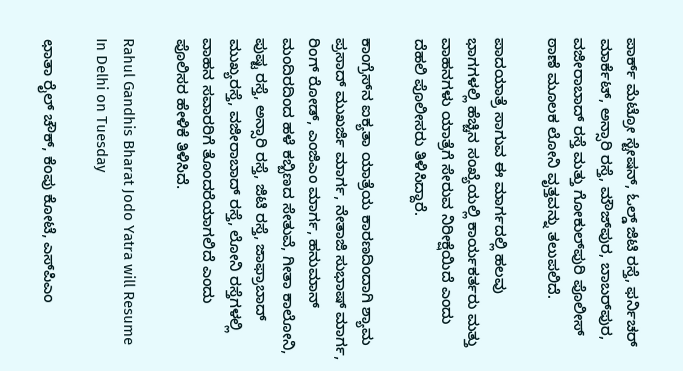ಪಾರ್ಕ್ ಮೆಟ್ರೋ ಸ್ಟೇಷನ್, ಓಲ್ಡ್ ಜಿಟಿ ರಸ್ತೆ, ಫರ್ನಿಚರ್ ಮಾರ್ಕೆಟ್, ಅನ್ಸಾರಿ ರಸ್ತೆ, ಮೌಜ್‌ಪುರ, ಬಾಬರ್‌ಪುರ, ವಜೀರಾಬಾದ್ ರಸ್ತೆ ಮತ್ತು ಗೋಕುಲ್‌ಪುರಿ ಪೊಲೀಸ್ ಠಾಣೆ ಮೂಲಕ ಲೋನಿ ವೃತ್ತವನ್ನು ತಲುಪಲಿದೆ.

ಪಾದಯಾತ್ರೆ ಸಾಗುವ ಈ ಮಾರ್ಗದಲ್ಲಿ ಹಲವು ಭಾಗಗಳಲ್ಲಿ ಹೆಚ್ಚಿನ ಸಂಖ್ಯೆಯಲ್ಲಿ ಕಾರ್ಯಕರ್ತರು ಮತ್ತು ವಾಹನಗಳು ಯಾತ್ರೆಗೆ ಸೇರುವ ನಿರೀಕ್ಷೆಯಿದೆ ಎಂದು ದೆಹಲಿ ಪೊಲೀಸರು ತಿಳಿಸಿದ್ದಾರೆ.

ಕಾಂಗ್ರೆಸ್‌ನ ಐಕ್ಯತಾ ಯಾತ್ರೆಯ ಕಾರಣದಿಂದಾಗಿ ಶ್ಯಾಮ ಪ್ರಸಾದ್ ಮುಖರ್ಜಿ ಮಾರ್ಗ, ನೇತಾಜಿ ಸುಭಾಷ್ ಮಾರ್ಗ, ರಿಂಗ್ ರೋಡ್, ಎಂಜಿಎಂ ಮಾರ್ಗ, ಹನುಮಾನ್ ಮಂದಿರದಿಂದ ಹಳೆ ಕಬ್ಬಿಣದ ಸೇತುವೆ, ಗೀತಾ ಕಾಲೋನಿ, ಪುಷ್ಟ ರಸ್ತೆ, ಅನ್ಸಾರಿ ರಸ್ತೆ, ಜಿಟಿ ರಸ್ತೆ, ಜಾಫ್ರಾಬಾದ್ ಮುಖ್ಯರಸ್ತೆ, ವಜೀರಾಬಾದ್ ರಸ್ತೆ, ಲೋನಿ ರಸ್ತೆಗಳಲ್ಲಿ ವಾಹನ ಸವಾರರಿಗೆ ತೊಂದರೆಯಾಗಲಿದೆ ಎಂದು ಪೊಲಿಸರ ಹೇಳಿಕೆ ತಿಳಿಸಿದೆ.

Rahul Gandhis Bharat Jodo Yatra will Resume In Delhi on Tuesday

ಛಾತಾ ರೈಲ್ ಚೌಕ್, ಕೆಂಪು ಕೋಟೆ, ಎಸ್‌ಪಿಎಂ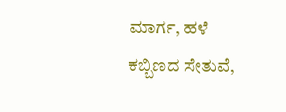ಮಾರ್ಗ, ಹಳೆ ಕಬ್ಬಿಣದ ಸೇತುವೆ,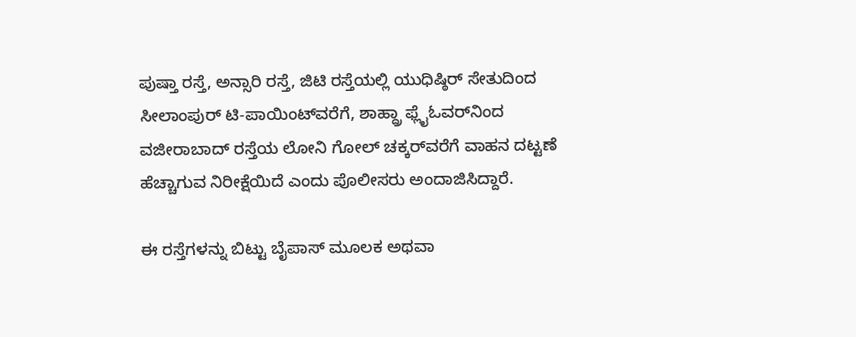ಪುಷ್ತಾ ರಸ್ತೆ, ಅನ್ಸಾರಿ ರಸ್ತೆ, ಜಿಟಿ ರಸ್ತೆಯಲ್ಲಿ ಯುಧಿಷ್ಠಿರ್ ಸೇತುದಿಂದ ಸೀಲಾಂಪುರ್ ಟಿ-ಪಾಯಿಂಟ್‌ವರೆಗೆ, ಶಾಹ್ದ್ರಾ ಫ್ಲೈಓವರ್‌ನಿಂದ ವಜೀರಾಬಾದ್ ರಸ್ತೆಯ ಲೋನಿ ಗೋಲ್ ಚಕ್ಕರ್‌ವರೆಗೆ ವಾಹನ ದಟ್ಟಣೆ ಹೆಚ್ಚಾಗುವ ನಿರೀಕ್ಷೆಯಿದೆ ಎಂದು ಪೊಲೀಸರು ಅಂದಾಜಿಸಿದ್ದಾರೆ.

ಈ ರಸ್ತೆಗಳನ್ನು ಬಿಟ್ಟು ಬೈಪಾಸ್ ಮೂಲಕ ಅಥವಾ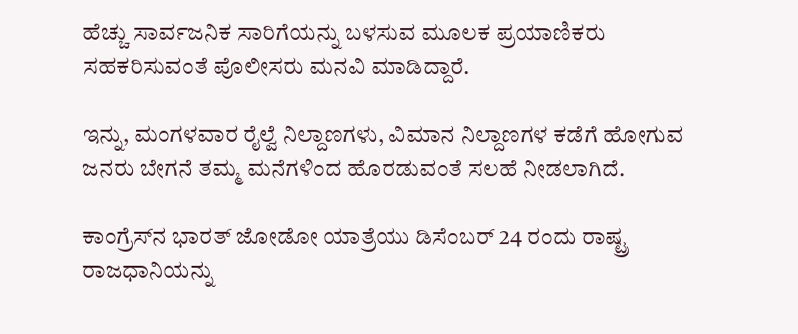ಹೆಚ್ಚು ಸಾರ್ವಜನಿಕ ಸಾರಿಗೆಯನ್ನು ಬಳಸುವ ಮೂಲಕ ಪ್ರಯಾಣಿಕರು ಸಹಕರಿಸುವಂತೆ ಪೊಲೀಸರು ಮನವಿ ಮಾಡಿದ್ದಾರೆ.

ಇನ್ನು, ಮಂಗಳವಾರ ರೈಲ್ವೆ ನಿಲ್ದಾಣಗಳು, ವಿಮಾನ ನಿಲ್ದಾಣಗಳ ಕಡೆಗೆ ಹೋಗುವ ಜನರು ಬೇಗನೆ ತಮ್ಮ ಮನೆಗಳಿಂದ ಹೊರಡುವಂತೆ ಸಲಹೆ ನೀಡಲಾಗಿದೆ.

ಕಾಂಗ್ರೆಸ್‌ನ ಭಾರತ್ ಜೋಡೋ ಯಾತ್ರೆಯು ಡಿಸೆಂಬರ್ 24 ರಂದು ರಾಷ್ಟ್ರ ರಾಜಧಾನಿಯನ್ನು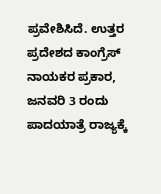ಪ್ರವೇಶಿಸಿದೆ. ಉತ್ತರ ಪ್ರದೇಶದ ಕಾಂಗ್ರೆಸ್ ನಾಯಕರ ಪ್ರಕಾರ, ಜನವರಿ 3 ರಂದು ಪಾದಯಾತ್ರೆ ರಾಜ್ಯಕ್ಕೆ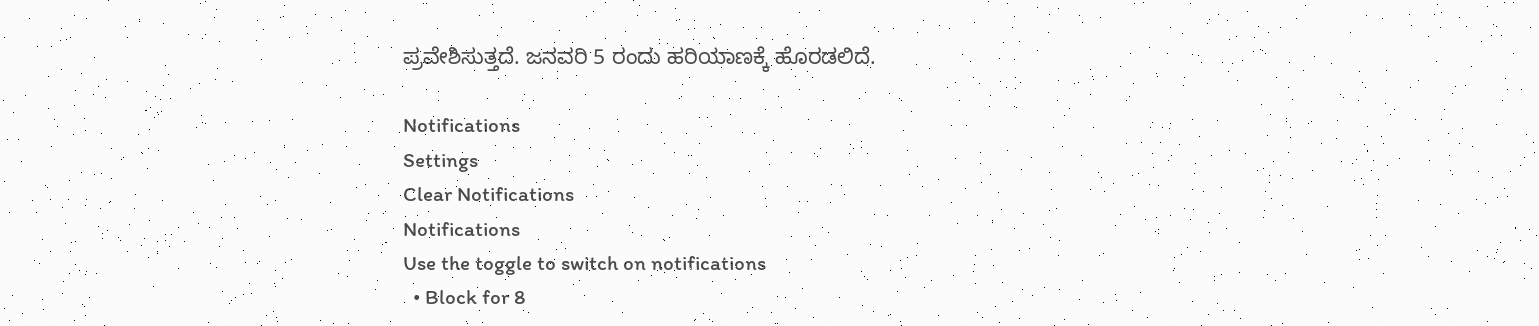ಪ್ರವೇಶಿಸುತ್ತದೆ. ಜನವರಿ 5 ರಂದು ಹರಿಯಾಣಕ್ಕೆ ಹೊರಡಲಿದೆ.

Notifications
Settings
Clear Notifications
Notifications
Use the toggle to switch on notifications
  • Block for 8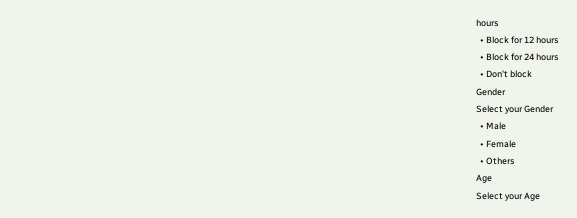hours
  • Block for 12 hours
  • Block for 24 hours
  • Don't block
Gender
Select your Gender
  • Male
  • Female
  • Others
Age
Select your Age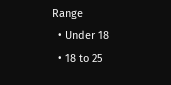Range
  • Under 18
  • 18 to 25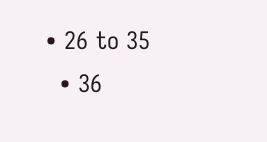• 26 to 35
  • 36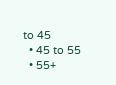to 45
  • 45 to 55
  • 55+